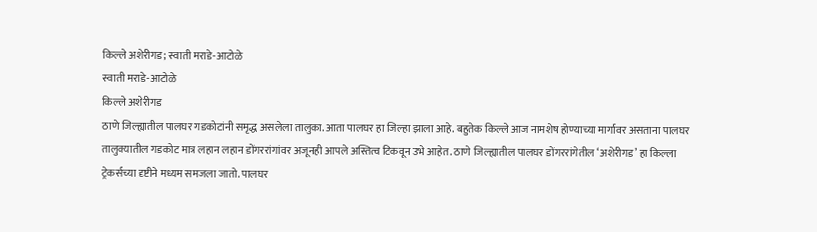किल्ले अशेरीगड; स्वाती मराडे-आटोळे
स्वाती मराडे-आटोळे
किल्ले अशेरीगड
ठाणे जिल्ह्यातील पालघर गडकोटांनी समृद्ध असलेला तालुका. आता पालघर हा जिल्हा झाला आहे. बहुतेक किल्ले आज नामशेष होण्याच्या मार्गावर असताना पालघर तालुक्यातील गडकोट मात्र लहान लहान डोंगररांगांवर अजूनही आपले अस्तित्व टिकवून उभे आहेत. ठाणे जिल्ह्यातील पालघर डोंगररांगेतील ‘अशेरीगड’ हा किल्ला ट्रेकर्सच्या दृष्टीने मध्यम समजला जातो. पालघर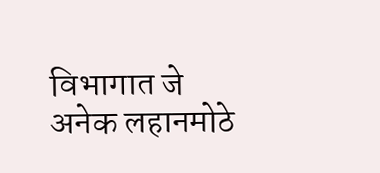विभागात जे अनेक लहानमोठे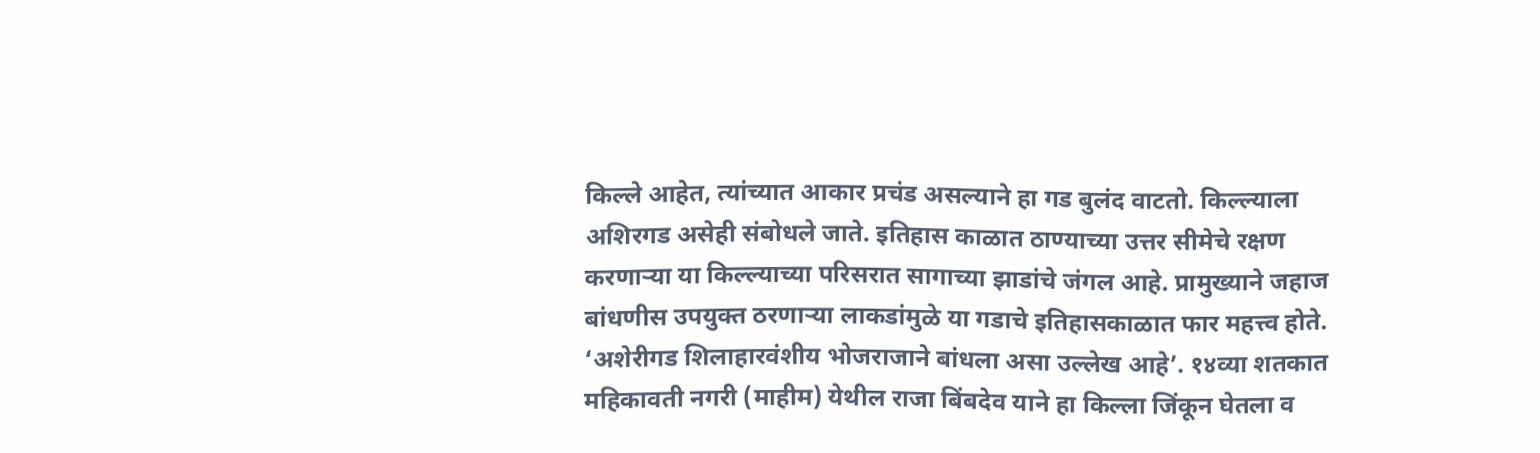किल्ले आहेत, त्यांच्यात आकार प्रचंड असल्याने हा गड बुलंद वाटतो. किल्ल्याला अशिरगड असेही संबोधले जाते. इतिहास काळात ठाण्याच्या उत्तर सीमेचे रक्षण करणाऱ्या या किल्ल्याच्या परिसरात सागाच्या झाडांचे जंगल आहे. प्रामुख्याने जहाज बांधणीस उपयुक्त ठरणाऱ्या लाकडांमुळे या गडाचे इतिहासकाळात फार महत्त्व होते.
‘अशेरीगड शिलाहारवंशीय भोजराजाने बांधला असा उल्लेख आहे’. १४व्या शतकात महिकावती नगरी (माहीम) येथील राजा बिंबदेव याने हा किल्ला जिंकून घेतला व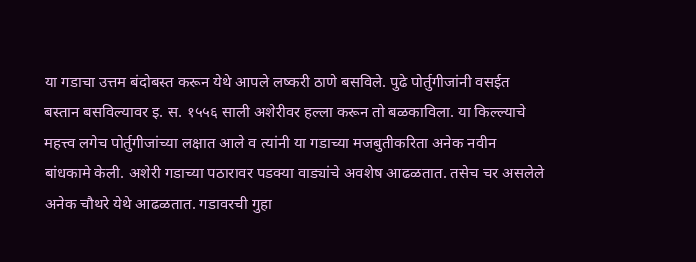या गडाचा उत्तम बंदोबस्त करून येथे आपले लष्करी ठाणे बसविले. पुढे पोर्तुगीजांनी वसईत बस्तान बसविल्यावर इ. स. १५५६ साली अशेरीवर हल्ला करून तो बळकाविला. या किल्ल्याचे महत्त्व लगेच पोर्तुगीजांच्या लक्षात आले व त्यांनी या गडाच्या मजबुतीकरिता अनेक नवीन बांधकामे केली. अशेरी गडाच्या पठारावर पडक्या वाड्यांचे अवशेष आढळतात. तसेच चर असलेले अनेक चौथरे येथे आढळतात. गडावरची गुहा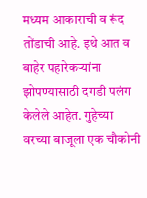मध्यम आकाराची व रूंद तोंडाची आहे. इथे आत व बाहेर पहारेकऱ्यांना झोपण्यासाठी दगडी पलंग केलेले आहेत. गुहेच्या वरच्या बाजूला एक चौकोनी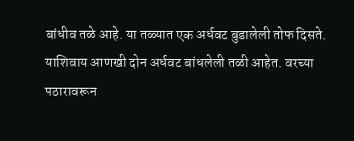बांधीव तळे आहे. या तळ्यात एक अर्धवट बुडालेली तोफ दिसते.
याशिवाय आणखी दोन अर्धवट बांधलेली तळी आहेत. वरच्या पठारावरून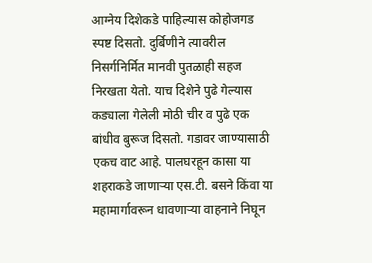आग्नेय दिशेकडे पाहिल्यास कोहोजगड स्पष्ट दिसतो. दुर्बिणीने त्यावरील निसर्गनिर्मित मानवी पुतळाही सहज निरखता येतो. याच दिशेने पुढे गेल्यास कड्याला गेलेली मोठी चीर व पुढे एक बांधीव बुरूज दिसतो. गडावर जाण्यासाठी एकच वाट आहे. पालघरहून कासा या शहराकडे जाणाऱ्या एस.टी. बसने किंवा या महामार्गावरून धावणाऱ्या वाहनाने निघून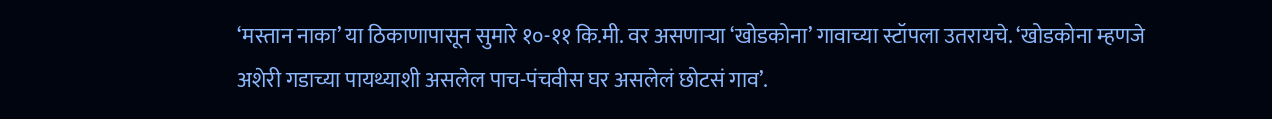‘मस्तान नाका’ या ठिकाणापासून सुमारे १०-११ कि.मी. वर असणाऱ्या ‘खोडकोना’ गावाच्या स्टॉपला उतरायचे. ‘खोडकोना म्हणजे अशेरी गडाच्या पायथ्याशी असलेल पाच-पंचवीस घर असलेलं छोटसं गाव’.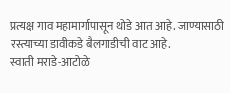प्रत्यक्ष गाव महामार्गापासून थोडे आत आहे. जाण्यासाठी रस्त्याच्या डावीकडे बैलगाडीची वाट आहे.
स्वाती मराडे-आटोळे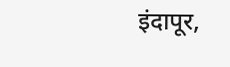इंदापूर,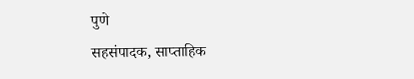पुणे
सहसंपादक, साप्ताहिक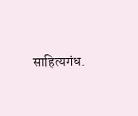साहित्यगंध.